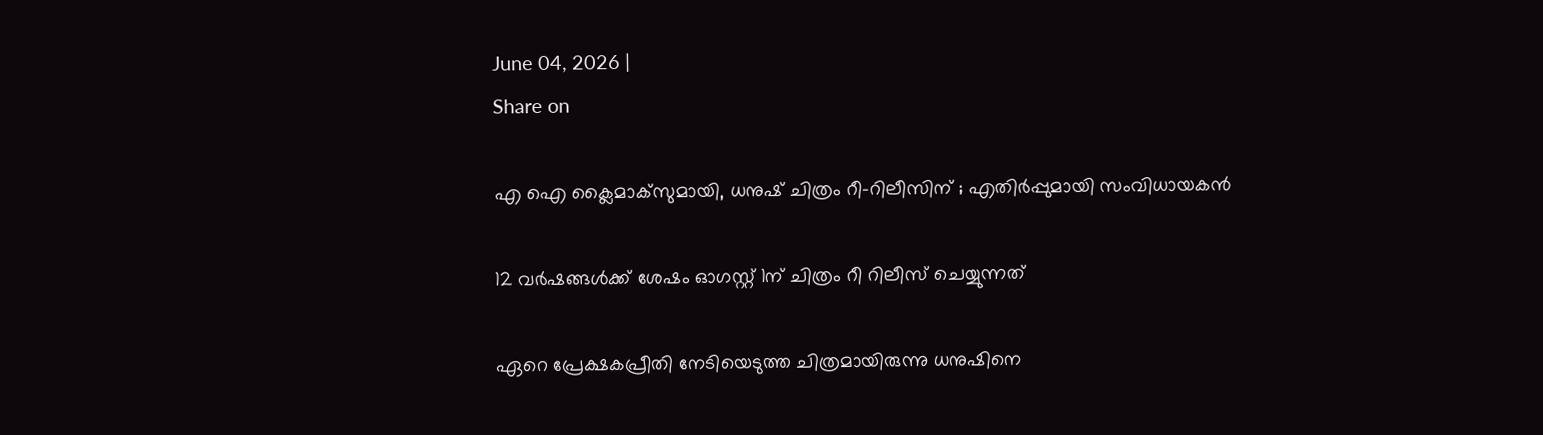June 04, 2026 |
Share on

എ ഐ ക്ലൈമാക്‌സുമായി, ധനുഷ് ചിത്രം റീ-റിലീസിന് ; എതിര്‍പ്പുമായി സംവിധായകന്‍

12 വർഷങ്ങൾക്ക് ശേഷം ഓഗസ്റ്റ് 1ന് ചിത്രം റീ റിലീസ് ചെയ്യുന്നത്

ഏറെ പ്രേക്ഷകപ്രീതി നേടിയെടുത്ത ചിത്രമായിരുന്നു ധനുഷിനെ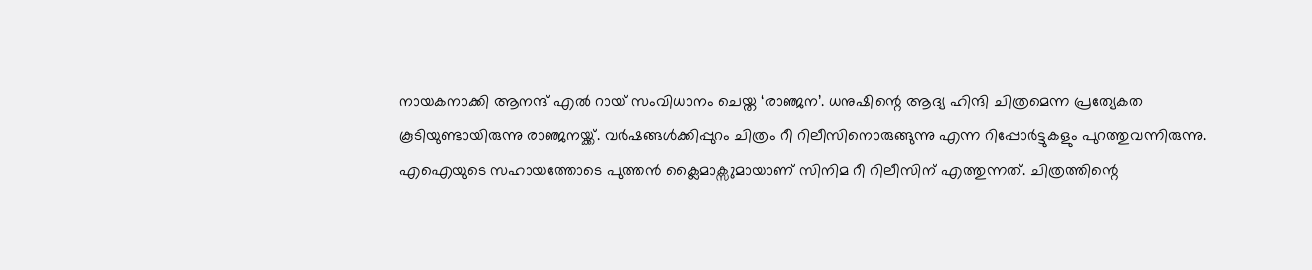നായകനാക്കി ആനന്ദ് എൽ റായ് സംവിധാനം ചെയ്ത ‘രാഞ്ജന’. ധനുഷിന്റെ ആദ്യ ഹിന്ദി ചിത്രമെന്ന പ്രത്യേകത കൂടിയുണ്ടായിരുന്നു രാഞ്ജനയ്ക്ക്. വർഷങ്ങൾക്കിപ്പുറം ചിത്രം റീ റിലീസിനൊരുങ്ങുന്നു എന്ന റിപ്പോർട്ടുകളും പുറത്തുവന്നിരുന്നു. എഐയുടെ സഹായത്തോടെ പുത്തൻ ക്ലൈമാക്സുമായാണ് സിനിമ റീ റിലീസിന് എത്തുന്നത്. ചിത്രത്തിന്റെ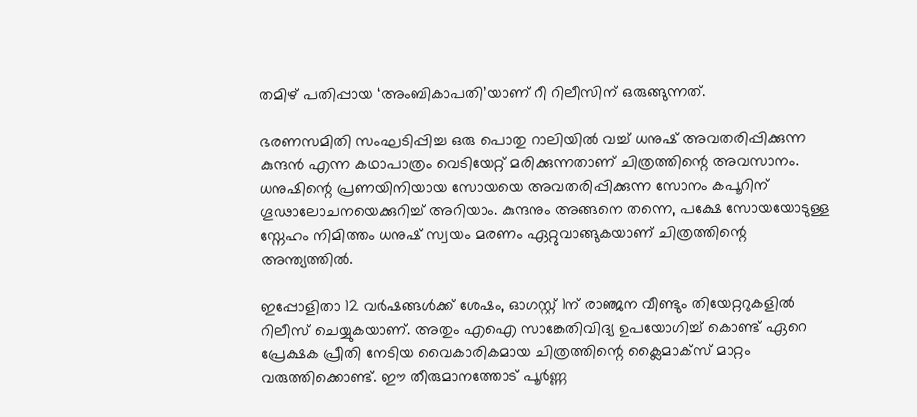തമിഴ് പതിപ്പായ ‘അംബികാപതി’യാണ് റീ റിലീസിന് ഒരുങ്ങുന്നത്.

ഭരണസമിതി സംഘടിപ്പിച്ച ഒരു പൊതു റാലിയിൽ വച്ച് ധനുഷ് അവതരിപ്പിക്കുന്ന കുന്ദൻ എന്ന കഥാപാത്രം വെടിയേറ്റ് മരിക്കുന്നതാണ് ചിത്രത്തിന്റെ അവസാനം. ധനുഷിന്റെ പ്രണയിനിയായ സോയയെ അവതരിപ്പിക്കുന്ന സോനം കപൂറിന് ഗൂഢാലോചനയെക്കുറിച്ച് അറിയാം. കുന്ദനും അങ്ങനെ തന്നെ, പക്ഷേ സോയയോടുള്ള സ്നേഹം നിമിത്തം ധനുഷ് സ്വയം മരണം ഏറ്റുവാങ്ങുകയാണ് ചിത്രത്തിന്റെ അന്ത്യത്തിൽ.

ഇപ്പോളിതാ 12 വർഷങ്ങൾക്ക് ശേഷം, ഓഗസ്റ്റ് 1ന് രാഞ്ജന വീണ്ടും തിയേറ്ററുകളിൽ റിലീസ് ചെയ്യുകയാണ്. അതും എഐ സാങ്കേതിവിദ്യ ഉപയോഗിച്ച് കൊണ്ട് ഏറെ പ്രേക്ഷക പ്രീതി നേടിയ വൈകാരികമായ ചിത്രത്തിന്റെ ക്ലൈമാക്സ് മാറ്റം വരുത്തിക്കൊണ്ട്. ഈ തീരുമാനത്തോട് പൂർണ്ണ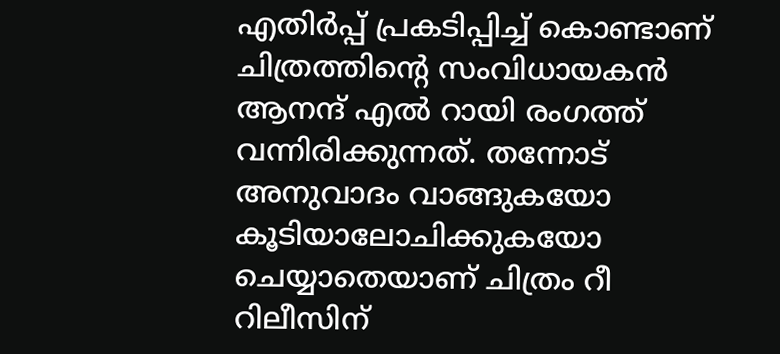എതിർപ്പ് പ്രകടിപ്പിച്ച് കൊണ്ടാണ് ചിത്രത്തിന്റെ സംവിധായകൻ ആനന്ദ് എൽ റായി രംഗത്ത് വന്നിരിക്കുന്നത്. തന്നോട് അനുവാദം വാങ്ങുകയോ കൂടിയാലോചിക്കുകയോ ചെയ്യാതെയാണ് ചിത്രം റീ റിലീസിന്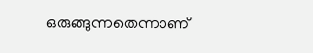ഒരുങ്ങുന്നതെന്നാണ്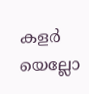കളർ യെല്ലോ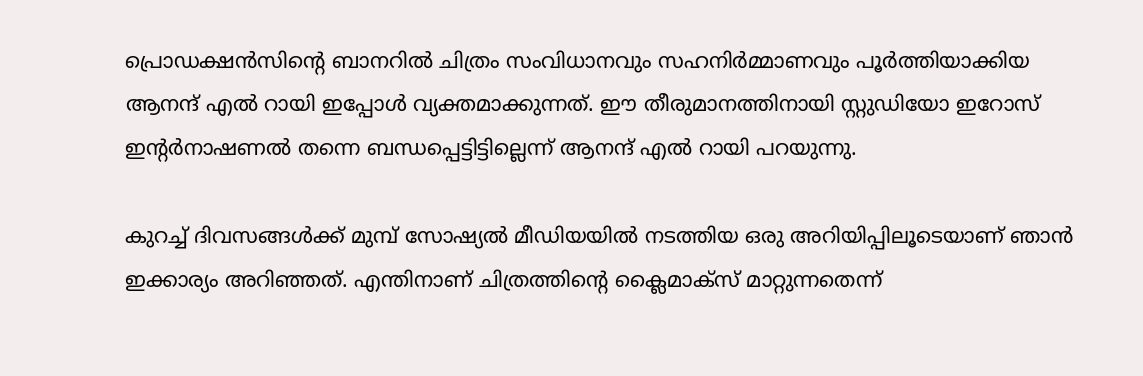പ്രൊഡക്ഷൻസിന്റെ ബാനറിൽ ചിത്രം സംവിധാനവും സഹനിർമ്മാണവും പൂർത്തിയാക്കിയ ആനന്ദ് എൽ റായി ഇപ്പോൾ വ്യക്തമാക്കുന്നത്. ഈ തീരുമാനത്തിനായി സ്റ്റുഡിയോ ഇറോസ് ഇന്റർനാഷണൽ തന്നെ ബന്ധപ്പെട്ടിട്ടില്ലെന്ന് ആനന്ദ് എൽ റായി പറയുന്നു.

കുറച്ച് ദിവസങ്ങൾക്ക് മുമ്പ് സോഷ്യൽ മീഡിയയിൽ നടത്തിയ ഒരു അറിയിപ്പിലൂടെയാണ് ഞാൻ ഇക്കാര്യം അറിഞ്ഞത്. എന്തിനാണ് ചിത്രത്തിന്റെ ക്ലൈമാക്സ് മാറ്റുന്നതെന്ന്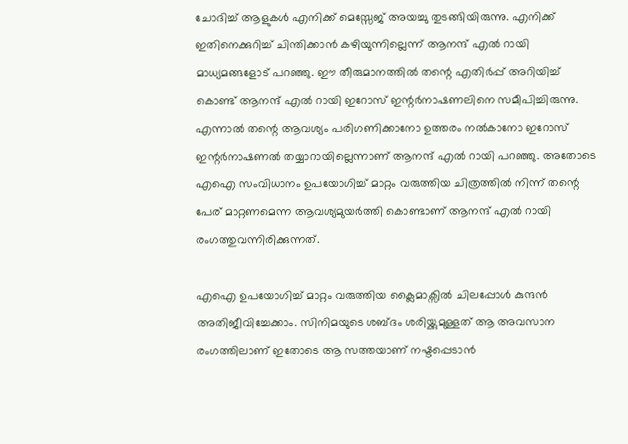ചോദിച്ച് ആളുകൾ എനിക്ക് മെസ്സേജ് അയച്ചു തുടങ്ങിയിരുന്നു. എനിക്ക് ഇതിനെക്കുറിച്ച് ചിന്തിക്കാൻ കഴിയുന്നില്ലെന്ന് ആനന്ദ് എൽ റായി മാധ്യമങ്ങളോട് പറഞ്ഞു. ഈ തീരുമാനത്തിൽ തന്റെ എതിർപ്പ് അറിയിച്ച് കൊണ്ട് ആനന്ദ് എൽ റായി ഇറോസ് ഇന്റർനാഷണലിനെ സമീപിച്ചിരുന്നു. എന്നാൽ തന്റെ ആവശ്യം പരിഗണിക്കാനോ ഉത്തരം നൽകാനോ ഇറോസ് ഇന്റർനാഷണൽ തയ്യാറായില്ലെന്നാണ് ആനന്ദ് എൽ റായി പറഞ്ഞു. അതോടെ എഐ സംവിധാനം ഉപയോഗിച്ച് മാറ്റം വരുത്തിയ ചിത്രത്തിൽ നിന്ന് തന്റെ പേര് മാറ്റണമെന്ന ആവശ്യമുയർത്തി കൊണ്ടാണ് ആനന്ദ് എൽ റായി രംഗത്തുവന്നിരിക്കുന്നത്.

എഐ ഉപയോഗിച്ച് മാറ്റം വരുത്തിയ ക്ലൈമാക്സിൽ ചിലപ്പോൾ കുന്ദൻ അതിജീവിച്ചേക്കാം. സിനിമയുടെ ശബ്ദം ശരിയ്ക്കുമുള്ളത് ആ അവസാന രംഗത്തിലാണ് ഇതോടെ ആ സത്തയാണ് നഷ്ടപ്പെടാൻ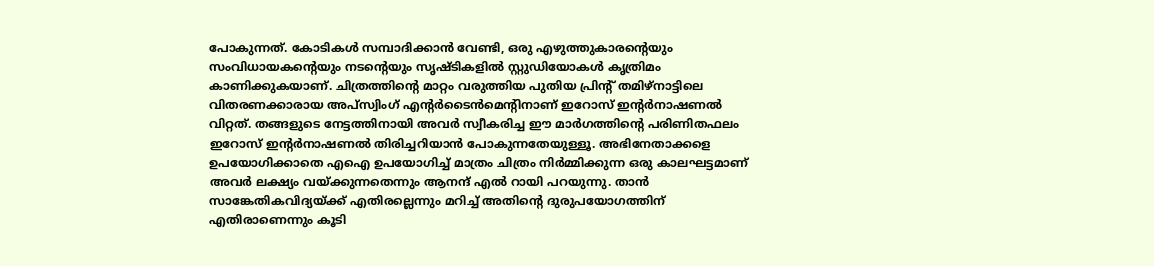പോകുന്നത്. കോടികൾ സമ്പാദിക്കാൻ വേണ്ടി, ഒരു എഴുത്തുകാരന്റെയും സംവിധായകന്റെയും നടന്റെയും സൃഷ്ടികളിൽ സ്റ്റുഡിയോകൾ കൃത്രിമം കാണിക്കുകയാണ്. ചിത്രത്തിന്റെ മാറ്റം വരുത്തിയ പുതിയ പ്രിന്റ് തമിഴ്‌നാട്ടിലെ വിതരണക്കാരായ അപ്‌സ്വിംഗ് എന്റർടൈൻമെന്റിനാണ് ഇറോസ് ഇന്റർനാഷണൽ വിറ്റത്. തങ്ങളുടെ നേട്ടത്തിനായി അവർ സ്വീകരിച്ച ഈ മാർഗത്തിന്റെ പരിണിതഫലം ഇറോസ് ഇന്റർനാഷണൽ തിരിച്ചറിയാൻ പോകുന്നതേയുള്ളൂ. അഭിനേതാക്കളെ ഉപയോഗിക്കാതെ എഐ ഉപയോഗിച്ച് മാത്രം ചിത്രം നി‌‍ർമ്മിക്കുന്ന ഒരു കാലഘട്ടമാണ് അവർ ലക്ഷ്യം വയ്ക്കുന്നതെന്നും ആനന്ദ് എൽ റായി പറയുന്നു. താൻ സാങ്കേതികവിദ്യയ്ക്ക് എതിരല്ലെന്നും മറിച്ച് അതിന്റെ ദുരുപയോഗത്തിന് എതിരാണെന്നും കൂടി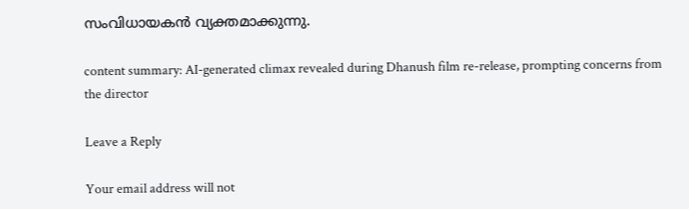സംവിധായകൻ വ്യക്തമാക്കുന്നു.

content summary: AI-generated climax revealed during Dhanush film re-release, prompting concerns from the director

Leave a Reply

Your email address will not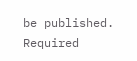be published. Required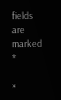fields are marked *

×